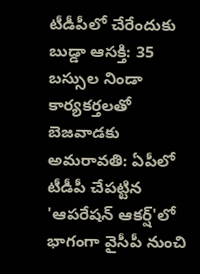టీడీపీలో చేరేందుకు బుడ్డా ఆసక్తి: 35 బస్సుల నిండా కార్యకర్తలతో బెజవాడకు
అమరావతి: ఏపీలో టీడీపీ చేపట్టిన 'ఆపరేషన్ ఆకర్ష్'లో భాగంగా వైసీపీ నుంచి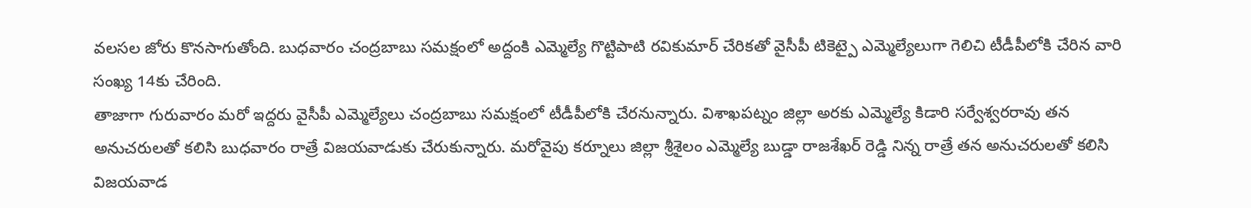వలసల జోరు కొనసాగుతోంది. బుధవారం చంద్రబాబు సమక్షంలో అద్దంకి ఎమ్మెల్యే గొట్టిపాటి రవికుమార్ చేరికతో వైసీపీ టికెట్పై ఎమ్మెల్యేలుగా గెలిచి టీడీపీలోకి చేరిన వారి సంఖ్య 14కు చేరింది.
తాజాగా గురువారం మరో ఇద్దరు వైసీపీ ఎమ్మెల్యేలు చంద్రబాబు సమక్షంలో టీడీపీలోకి చేరనున్నారు. విశాఖపట్నం జిల్లా అరకు ఎమ్మెల్యే కిడారి సర్వేశ్వరరావు తన అనుచరులతో కలిసి బుధవారం రాత్రే విజయవాడుకు చేరుకున్నారు. మరోవైపు కర్నూలు జిల్లా శ్రీశైలం ఎమ్మెల్యే బుడ్డా రాజశేఖర్ రెడ్డి నిన్న రాత్రే తన అనుచరులతో కలిసి విజయవాడ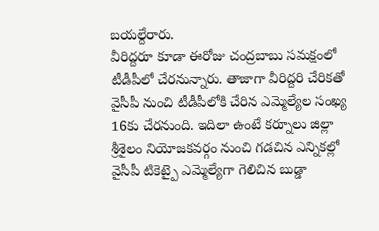బయల్దేరారు.
వీరిద్దరూ కూడా ఈరోజు చంద్రబాబు సమక్షంలో టీడీపీలో చేరనున్నారు. తాజాగా వీరిద్దరి చేరికతో వైసీపీ నుంచి టీడీపీలోకి చేరిన ఎమ్మెల్యేల సంఖ్య 16కు చేరనుంది. ఇదిలా ఉంటే కర్నూలు జిల్లా శ్రీశైలం నియోజకవర్గం నుంచి గడచిన ఎన్నికల్లో వైసీపీ టికెట్పై ఎమ్మెల్యేగా గెలిచిన బుడ్డా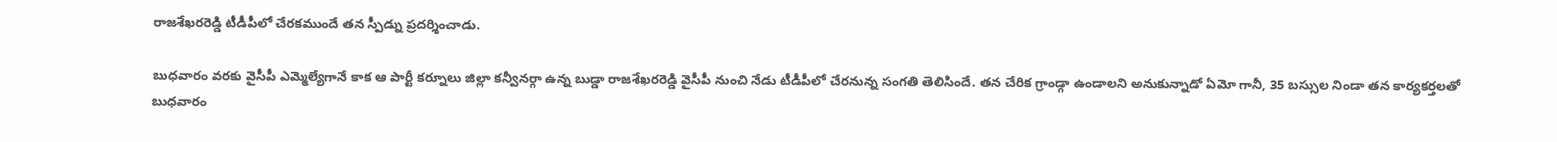రాజశేఖరరెడ్డి టీడీపీలో చేరకముందే తన స్పీడ్ను ప్రదర్శించాడు.

బుధవారం వరకు వైసీపీ ఎమ్మెల్యేగానే కాక ఆ పార్టీ కర్నూలు జిల్లా కన్వీనర్గా ఉన్న బుడ్డా రాజశేఖరరెడ్డి వైసీపీ నుంచి నేడు టీడీపీలో చేరనున్న సంగతి తెలిసిందే. తన చేరిక గ్రాండ్గా ఉండాలని అనుకున్నాడో ఏమో గానీ, 35 బస్సుల నిండా తన కార్యకర్తలతో బుధవారం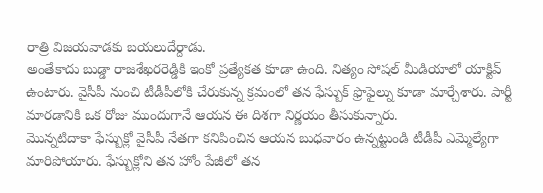రాత్రి విజయవాడకు బయలుదేర్దాడు.
అంతేకాదు బుడ్డా రాజశేఖరరెడ్డికి ఇంకో ప్రత్యేకత కూడా ఉంది. నిత్యం సోషల్ మీడియాలో యాక్టివ్ ఉంటారు. వైసీపీ నుంచి టీడీపీలోకి చేరుకున్న క్రమంలో తన ఫేస్బుక్ ఫ్రొఫైల్ను కూడా మార్చేశారు. పార్టీ మారడానికి ఒక రోజు ముందుగానే ఆయన ఈ దిశగా నిర్ణయం తీసుకున్నారు.
మొన్నటిదాకా ఫేస్బుక్లో వైసీపీ నేతగా కనిపించిన ఆయన బుధవారం ఉన్నట్టుండి టీడీపీ ఎమ్మెల్యేగా మారిపోయారు. ఫేస్బుక్లోని తన హోం పేజీలో తన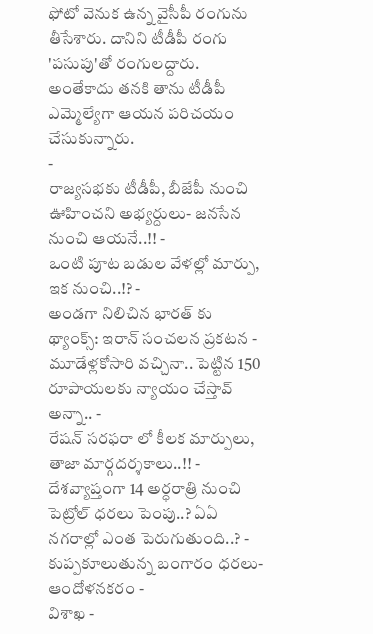ఫోటో వెనుక ఉన్న వైసీపీ రంగును తీసేశారు. దానిని టీడీపీ రంగు 'పసుపు'తో రంగులద్దారు. అంతేకాదు తనకి తాను టీడీపీ ఎమ్మెల్యేగా ఆయన పరిచయం చేసుకున్నారు.
-
రాజ్యసభకు టీడీపీ, బీజేపీ నుంచి ఊహించని అభ్యర్దులు- జనసేన నుంచి ఆయనే..!! -
ఒంటి పూట బడుల వేళల్లో మార్పు, ఇక నుంచి..!? -
అండగా నిలిచిన భారత్ కు థ్యాంక్స్: ఇరాన్ సంచలన ప్రకటన -
మూడేళ్లకోసారి వచ్చినా.. పెట్టిన 150 రూపాయలకు న్యాయం చేస్తావ్ అన్నా.. -
రేషన్ సరఫరా లో కీలక మార్పులు, తాజా మార్గదర్శకాలు..!! -
దేశవ్యాప్తంగా 14 అర్ధరాత్రి నుంచి పెట్రోల్ ధరలు పెంపు..? ఏఏ నగరాల్లో ఎంత పెరుగుతుంది..? -
కుప్పకూలుతున్న బంగారం ధరలు- ఆందోళనకరం -
విశాఖ -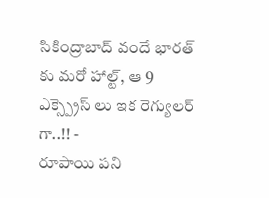సికింద్రాబాద్ వందే భారత్ కు మరో హాల్ట్, ఆ 9 ఎక్స్ప్రెస్ లు ఇక రెగ్యులర్ గా..!! -
రూపాయి పని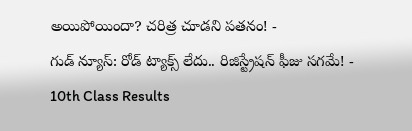అయిపోయిందా? చరిత్ర చూడని పతనం! -
గుడ్ న్యూస్: రోడ్ ట్యాక్స్ లేదు.. రిజిస్ట్రేషన్ ఫీజు సగమే! -
10th Class Results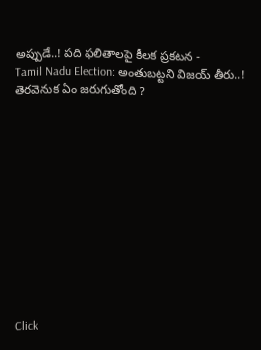అప్పుడే..! పది ఫలితాలపై కీలక ప్రకటన -
Tamil Nadu Election: అంతుబట్టని విజయ్ తీరు..! తెరవెనుక ఏం జరుగుతోంది ?












Click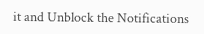it and Unblock the Notifications